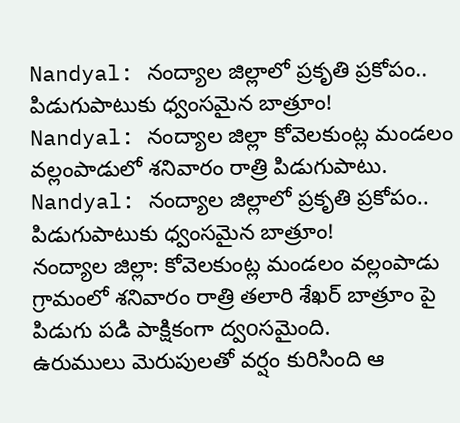Nandyal: నంద్యాల జిల్లాలో ప్రకృతి ప్రకోపం.. పిడుగుపాటుకు ధ్వంసమైన బాత్రూం!
Nandyal: నంద్యాల జిల్లా కోవెలకుంట్ల మండలం వల్లంపాడులో శనివారం రాత్రి పిడుగుపాటు.
Nandyal: నంద్యాల జిల్లాలో ప్రకృతి ప్రకోపం.. పిడుగుపాటుకు ధ్వంసమైన బాత్రూం!
నంద్యాల జిల్లా: కోవెలకుంట్ల మండలం వల్లంపాడు గ్రామంలో శనివారం రాత్రి తలారి శేఖర్ బాత్రూం పై పిడుగు పడి పాక్షికంగా ద్వoసమైంది.
ఉరుములు మెరుపులతో వర్షం కురిసింది ఆ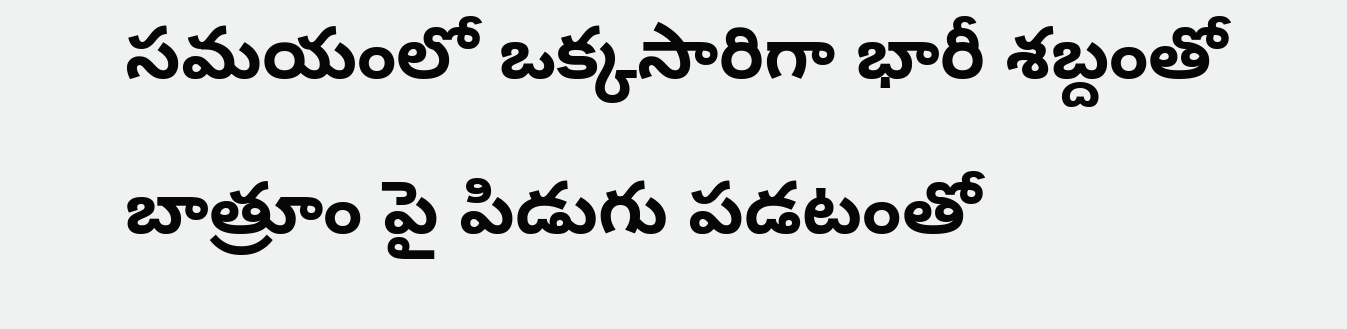సమయంలో ఒక్కసారిగా భారీ శబ్దంతో బాత్రూం పై పిడుగు పడటంతో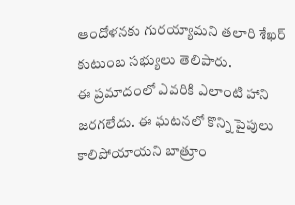ఆందోళనకు గురయ్యామని తలారి శేఖర్ కుటుంబ సభ్యులు తెలిపారు.
ఈ ప్రమాదంలో ఎవరికి ఎలాంటి హాని జరగలేదు. ఈ ఘటనలో కొన్ని పైపులు కాలిపోయాయని బాత్రూం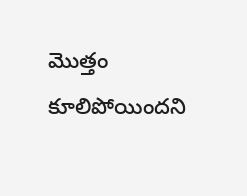మొత్తం కూలిపోయిందని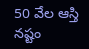50 వేల ఆస్తి నష్టం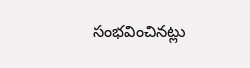సంభవించినట్లు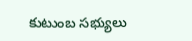కుటుంబ సభ్యులు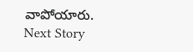వాపోయారు.
Next Story